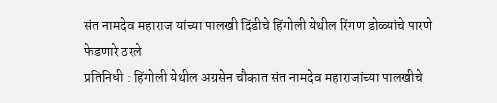संत नामदेव महाराज यांच्या पालखी दिंडीचे हिंगोली येथील रिंगण डोळ्यांचे पारणे फेडणारे ठरले
प्रतिनिधी : हिंगोली येथील अग्रसेन चौकात संत नामदेव महाराजांच्या पालखीचे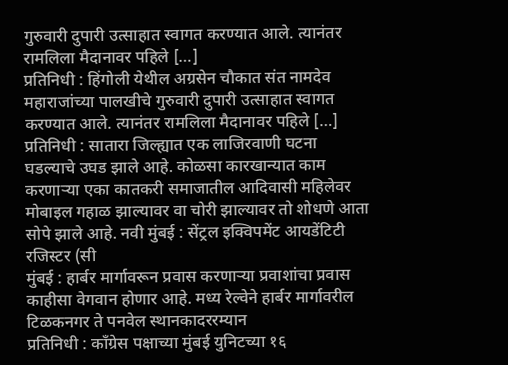गुरुवारी दुपारी उत्साहात स्वागत करण्यात आले. त्यानंतर रामलिला मैदानावर पहिले […]
प्रतिनिधी : हिंगोली येथील अग्रसेन चौकात संत नामदेव महाराजांच्या पालखीचे गुरुवारी दुपारी उत्साहात स्वागत करण्यात आले. त्यानंतर रामलिला मैदानावर पहिले […]
प्रतिनिधी : सातारा जिल्ह्यात एक लाजिरवाणी घटना घडल्याचे उघड झाले आहे. कोळसा कारखान्यात काम करणाऱ्या एका कातकरी समाजातील आदिवासी महिलेवर
मोबाइल गहाळ झाल्यावर वा चोरी झाल्यावर तो शोधणे आता सोपे झाले आहे. नवी मुंबई : सेंट्रल इक्विपमेंट आयडेंटिटी रजिस्टर (सी
मुंबई : हार्बर मार्गावरून प्रवास करणाऱ्या प्रवाशांचा प्रवास काहीसा वेगवान होणार आहे. मध्य रेल्वेने हार्बर मार्गावरील टिळकनगर ते पनवेल स्थानकादररम्यान
प्रतिनिधी : काँग्रेस पक्षाच्या मुंबई युनिटच्या १६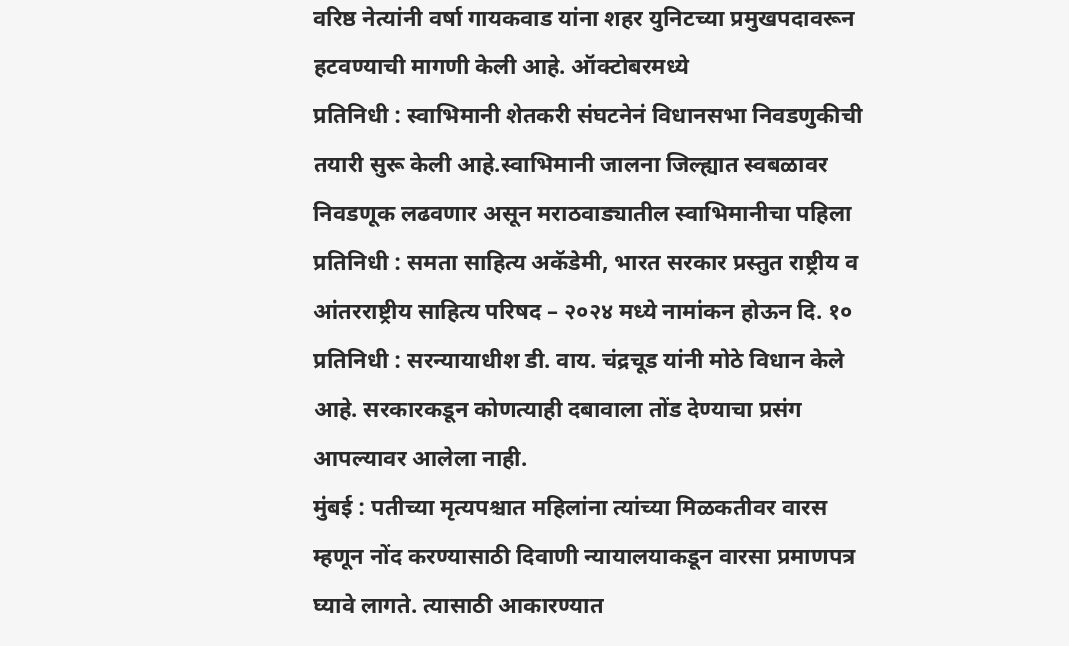वरिष्ठ नेत्यांनी वर्षा गायकवाड यांना शहर युनिटच्या प्रमुखपदावरून हटवण्याची मागणी केली आहे. ऑक्टोबरमध्ये
प्रतिनिधी : स्वाभिमानी शेतकरी संघटनेनं विधानसभा निवडणुकीची तयारी सुरू केली आहे.स्वाभिमानी जालना जिल्ह्यात स्वबळावर निवडणूक लढवणार असून मराठवाड्यातील स्वाभिमानीचा पहिला
प्रतिनिधी : समता साहित्य अकॅडेमी, भारत सरकार प्रस्तुत राष्ट्रीय व आंतरराष्ट्रीय साहित्य परिषद – २०२४ मध्ये नामांकन होऊन दि. १०
प्रतिनिधी : सरन्यायाधीश डी. वाय. चंद्रचूड यांनी मोठे विधान केले आहे. सरकारकडून कोणत्याही दबावाला तोंड देण्याचा प्रसंग आपल्यावर आलेला नाही.
मुंबई : पतीच्या मृत्यपश्चात महिलांना त्यांच्या मिळकतीवर वारस म्हणून नोंद करण्यासाठी दिवाणी न्यायालयाकडून वारसा प्रमाणपत्र घ्यावे लागते. त्यासाठी आकारण्यात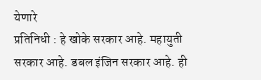येणारे
प्रतिनिधी : हे खोके सरकार आहे. महायुती सरकार आहे. डबल इंजिन सरकार आहे. ही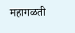महागळती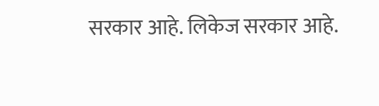सरकार आहे. लिकेज सरकार आहे.